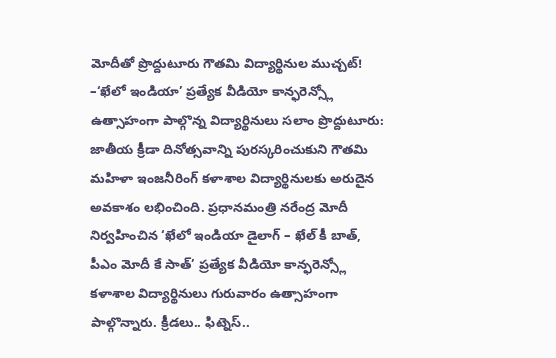మోదీతో ప్రొద్దుటూరు గౌతమి విద్యార్థినుల ముచ్చట్!
–‘ఖేలో ఇండియా’ ప్రత్యేక వీడియో కాన్ఫరెన్స్లో ఉత్సాహంగా పాల్గొన్న విద్యార్థినులు సలాం ప్రొద్దుటూరు: జాతీయ క్రీడా దినోత్సవాన్ని పురస్కరించుకుని గౌతమి మహిళా ఇంజనీరింగ్ కళాశాల విద్యార్థినులకు అరుదైన అవకాశం లభించింది. ప్రధానమంత్రి నరేంద్ర మోదీ నిర్వహించిన ‘ఖేలో ఇండియా డైలాగ్ – ఖేల్ కీ బాత్, పీఎం మోదీ కే సాత్’ ప్రత్యేక వీడియో కాన్ఫరెన్స్లో కళాశాల విద్యార్థినులు గురువారం ఉత్సాహంగా పాల్గొన్నారు. క్రీడలు.. ఫిట్నెస్..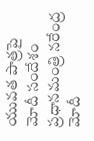యువత పాత్రపై మోదీ సందేశం ప్రధానమంత్రి నరేంద్ర మోదీ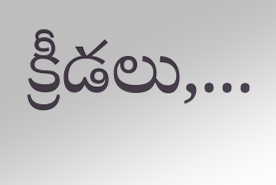క్రీడలు,...